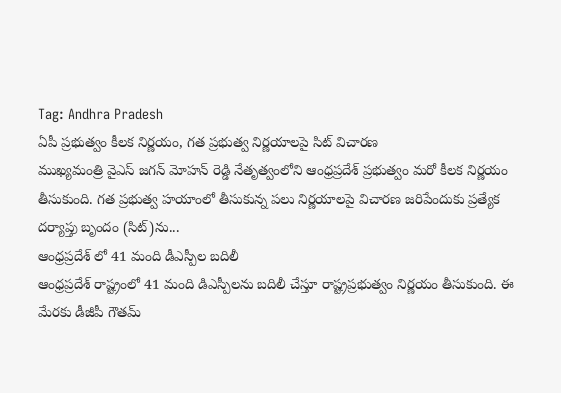Tag: Andhra Pradesh
ఏపీ ప్రభుత్వం కీలక నిర్ణయం, గత ప్రభుత్వ నిర్ణయాలపై సిట్ విచారణ
ముఖ్యమంత్రి వైఎస్ జగన్ మోహన్ రెడ్డి నేతృత్వంలోని ఆంధ్రప్రదేశ్ ప్రభుత్వం మరో కీలక నిర్ణయం తీసుకుంది. గత ప్రభుత్వ హయాంలో తీసుకున్న పలు నిర్ణయాలపై విచారణ జరిపేందుకు ప్రత్యేక దర్యాప్తు బృందం (సిట్)ను...
ఆంధ్రప్రదేశ్ లో 41 మంది డీఎస్పీల బదిలీ
ఆంధ్రప్రదేశ్ రాష్ట్రంలో 41 మంది డిఎస్పీలను బదిలీ చేస్తూ రాష్ట్రప్రభుత్వం నిర్ణయం తీసుకుంది. ఈ మేరకు డీజీపీ గౌతమ్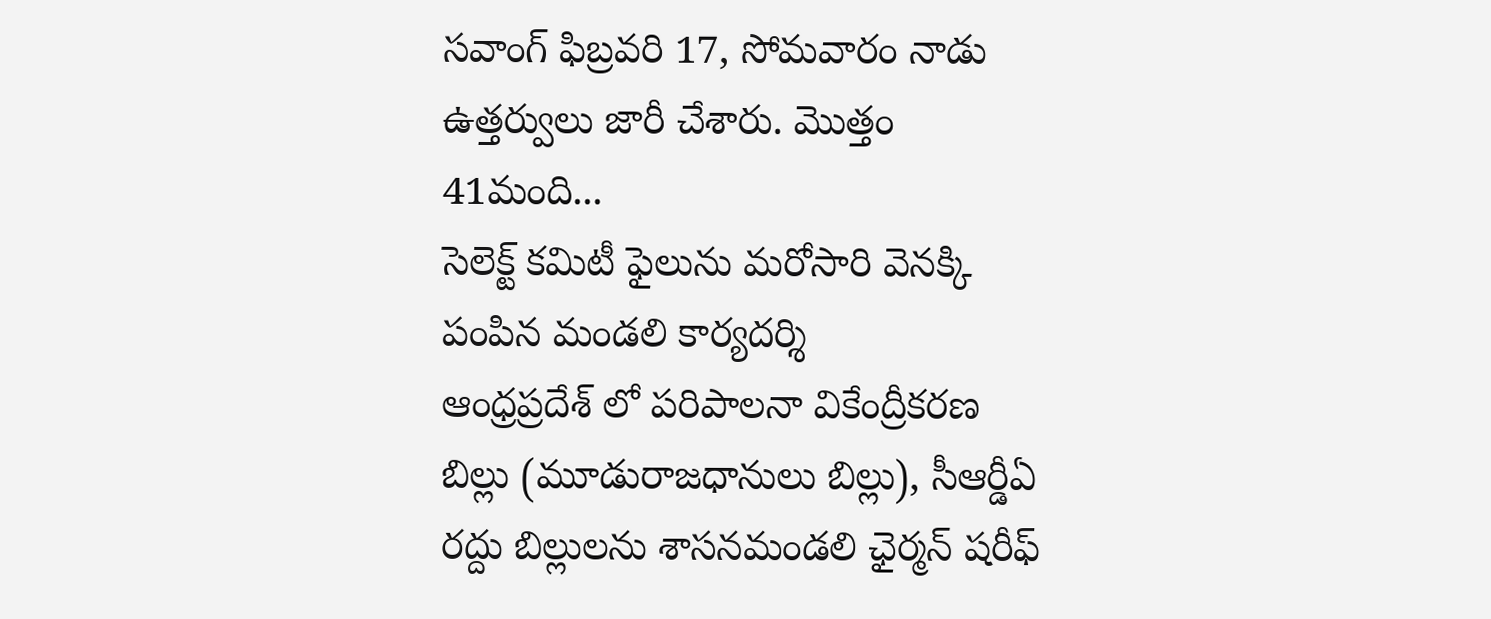సవాంగ్ ఫిబ్రవరి 17, సోమవారం నాడు ఉత్తర్వులు జారీ చేశారు. మొత్తం 41మంది...
సెలెక్ట్ కమిటీ ఫైలును మరోసారి వెనక్కి పంపిన మండలి కార్యదర్శి
ఆంధ్రప్రదేశ్ లో పరిపాలనా వికేంద్రీకరణ బిల్లు (మూడురాజధానులు బిల్లు), సీఆర్డీఏ రద్దు బిల్లులను శాసనమండలి ఛైర్మన్ షరీఫ్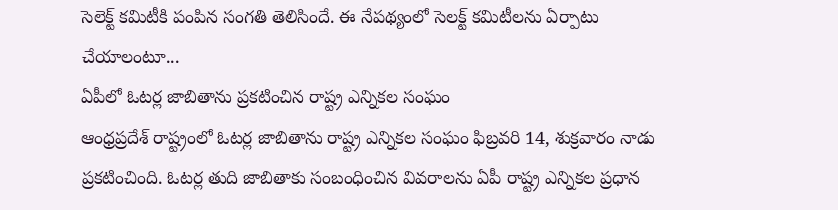సెలెక్ట్ కమిటీకి పంపిన సంగతి తెలిసిందే. ఈ నేపథ్యంలో సెలక్ట్ కమిటీలను ఏర్పాటు చేయాలంటూ...
ఏపీలో ఓటర్ల జాబితాను ప్రకటించిన రాష్ట్ర ఎన్నికల సంఘం
ఆంధ్రప్రదేశ్ రాష్ట్రంలో ఓటర్ల జాబితాను రాష్ట్ర ఎన్నికల సంఘం ఫిబ్రవరి 14, శుక్రవారం నాడు ప్రకటించింది. ఓటర్ల తుది జాబితాకు సంబంధించిన వివరాలను ఏపీ రాష్ట్ర ఎన్నికల ప్రధాన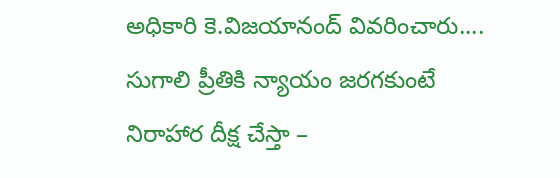అధికారి కె.విజయానంద్ వివరించారు....
సుగాలి ప్రీతికి న్యాయం జరగకుంటే నిరాహార దీక్ష చేస్తా –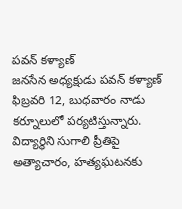పవన్ కళ్యాణ్
జనసేన అధ్యక్షుడు పవన్ కళ్యాణ్ ఫిబ్రవరి 12, బుధవారం నాడు కర్నూలులో పర్యటిస్తున్నారు. విద్యార్థిని సుగాలి ప్రీతిపై అత్యాచారం, హత్యఘటనకు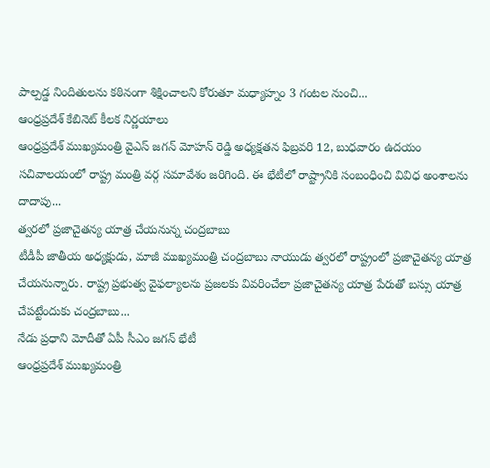పాల్పడ్డ నిందితులను కఠినంగా శిక్షించాలని కోరుతూ మధ్యాహ్నం 3 గంటల నుంచి...
ఆంధ్రప్రదేశ్ కేబినెట్ కీలక నిర్ణయాలు
ఆంధ్రప్రదేశ్ ముఖ్యమంత్రి వైఎస్ జగన్ మోహన్ రెడ్డి అధ్యక్షతన ఫిబ్రవరి 12, బుధవారం ఉదయం సచివాలయంలో రాష్ట్ర మంత్రి వర్గ సమావేశం జరిగింది. ఈ భేటీలో రాష్ట్రానికి సంబంధించి వివిధ అంశాలను దాదాపు...
త్వరలో ప్రజాచైతన్య యాత్ర చేయనున్న చంద్రబాబు
టీడీపీ జాతీయ అధ్యక్షుడు, మాజీ ముఖ్యమంత్రి చంద్రబాబు నాయుడు త్వరలో రాష్ట్రంలో ప్రజాచైతన్య యాత్ర చేయనున్నారు. రాష్ట్ర ప్రభుత్వ వైఫల్యాలను ప్రజలకు వివరించేలా ప్రజాచైతన్య యాత్ర పేరుతో బస్సు యాత్ర చేపట్టేందుకు చంద్రబాబు...
నేడు ప్రధాని మోదీతో ఏపీ సీఎం జగన్ భేటీ
ఆంధ్రప్రదేశ్ ముఖ్యమంత్రి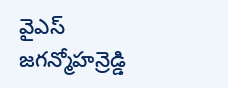వైఎస్ జగన్మోహన్రెడ్డి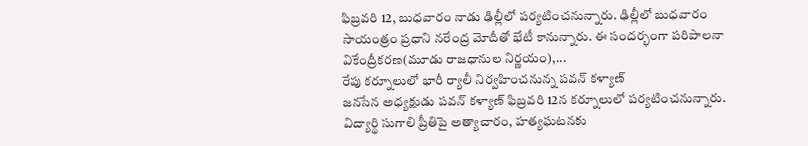ఫిబ్రవరి 12, బుధవారం నాడు ఢిల్లీలో పర్యటించనున్నారు. ఢిల్లీలో బుధవారం సాయంత్రం ప్రధాని నరేంద్ర మోదీతో భేటీ కానున్నారు. ఈ సందర్భంగా పరిపాలనా వికేంద్రీకరణ(మూడు రాజధానుల నిర్ణయం),...
రేపు కర్నూలులో భారీ ర్యాలీ నిర్వహించనున్న పవన్ కళ్యాణ్
జనసేన అధ్యక్షుడు పవన్ కళ్యాణ్ ఫిబ్రవరి 12న కర్నూలులో పర్యటించనున్నారు. విద్యార్థి సుగాలి ప్రీతిపై అత్యాచారం, హత్యఘటనకు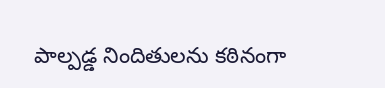పాల్పడ్డ నిందితులను కఠినంగా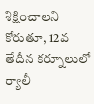శిక్షించాలని కోరుతూ, 12వ తేదీన కర్నూలులో ర్యాలీ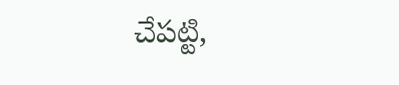చేపట్టి,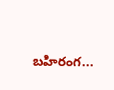బహిరంగ...